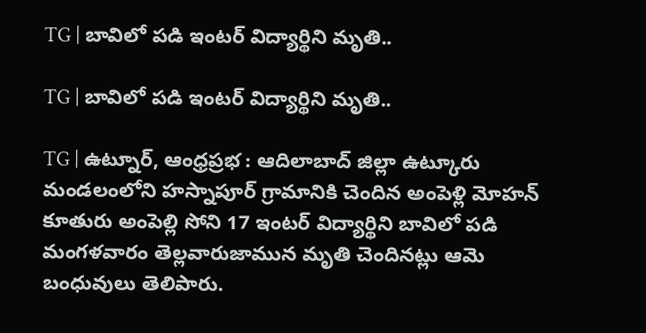TG | బావిలో పడి ఇంటర్ విద్యార్థిని మృతి..

TG | బావిలో పడి ఇంటర్ విద్యార్థిని మృతి..

TG | ఉట్నూర్, ఆంధ్రప్రభ : ఆదిలాబాద్ జిల్లా ఉట్కూరు మండలంలోని హస్నాపూర్ గ్రామానికి చెందిన అంపెళ్లి మోహన్ కూతురు అంపెల్లి సోని 17 ఇంటర్ విద్యార్థిని బావిలో పడి మంగళవారం తెల్లవారుజామున మృతి చెందినట్లు ఆమె బంధువులు తెలిపారు.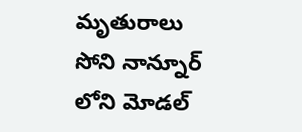మృతురాలు సోని నాన్నూర్ లోని మోడల్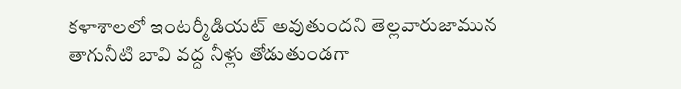కళాశాలలో ఇంటర్మీడియట్ అవుతుందని తెల్లవారుజామున తాగునీటి బావి వద్ద నీళ్లు తోడుతుండగా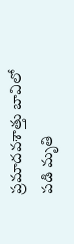ప్రమాదవశాత్తు బావిలో పడి మృతి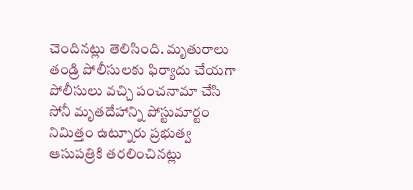చెందినట్లు తెలిసింది. మృతురాలు తండ్రి పోలీసులకు ఫిర్యాదు చేయగా పోలీసులు వచ్చి పంచనామా చేసి సోనీ మృతదేహాన్ని పోస్టుమార్టం నిమిత్తం ఉట్నూరు ప్రభుత్వ ఆసుపత్రికి తరలించినట్లు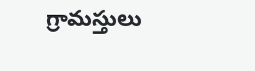గ్రామస్తులు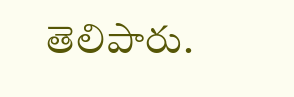తెలిపారు.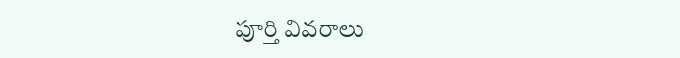పూర్తి వివరాలు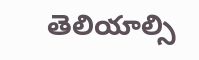తెలియాల్సి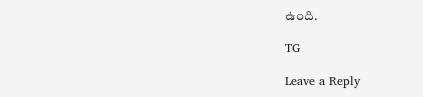ఉంది.

TG

Leave a Reply